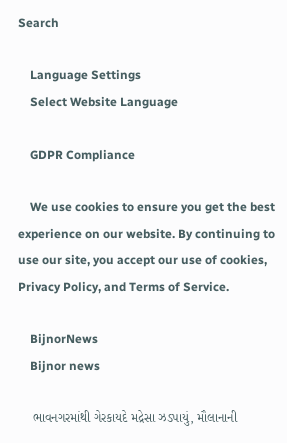Search

    Language Settings
    Select Website Language

    GDPR Compliance

    We use cookies to ensure you get the best experience on our website. By continuing to use our site, you accept our use of cookies, Privacy Policy, and Terms of Service.

    BijnorNews
    Bijnor news

    ભાવનગરમાંથી ગેરકાયદે મદ્રેસા ઝડપાયું, મૌલાનાની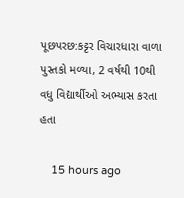પૂછપરછ:કટ્ટર વિચારધારા વાળા પુસ્તકો મળ્યા, 2 વર્ષથી 10થી વધુ વિદ્યાર્થીઓ અભ્યાસ કરતા હતા

    15 hours ago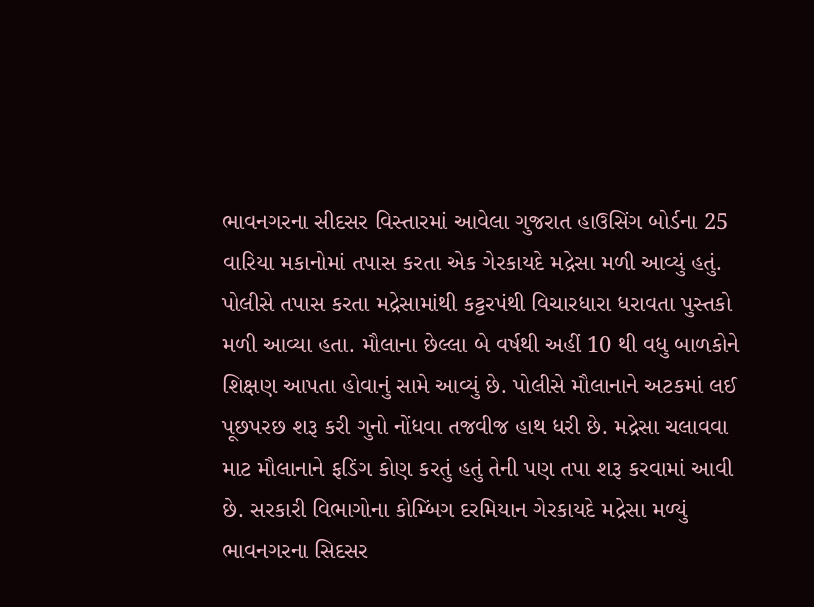ભાવનગરના સીદસર વિસ્તારમાં આવેલા ગુજરાત હાઉસિંગ બોર્ડના 25 વારિયા મકાનોમાં તપાસ કરતા એક ગેરકાયદે મદ્રેસા મળી આવ્યું હતું. પોલીસે તપાસ કરતા મદ્રેસામાંથી કટ્ટરપંથી વિચારધારા ધરાવતા પુસ્તકો મળી આવ્યા હતા. મૌલાના છેલ્લા બે વર્ષથી અહીં 10 થી વધુ બાળકોને શિક્ષણ આપતા હોવાનું સામે આવ્યું છે. પોલીસે મૌલાનાને અટકમાં લઈ પૂછપરછ શરૂ કરી ગુનો નોંધવા તજવીજ હાથ ધરી છે. મદ્રેસા ચલાવવા માટ મૌલાનાને ફડિંગ કોણ કરતું હતું તેની પણ તપા શરૂ કરવામાં આવી છે. સરકારી વિભાગોના કોમ્બિંગ દરમિયાન ગેરકાયદે મદ્રેસા મળ્યું ભાવનગરના સિદસર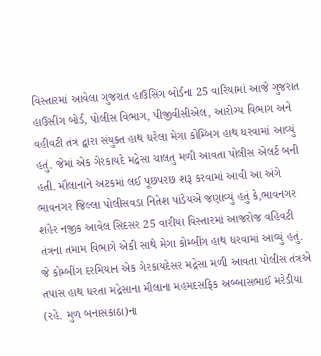વિસ્તારમાં આવેલા ગુજરાત હાઉસિંગ બોર્ડના 25 વારિયામાં આજે ગુજરાત હાઉસીંગ બોર્ડ, પોલીસ વિભાગ, પીજીવીસીએલ, આરોગ્ય વિભાગ અને વહીવટી તંત્ર દ્વારા સંયુક્ત હાથ ધરેલા મેગા કોમ્બિંગ હાથ ધરવામાં આવ્યું હતું. જેમાં એક ગેરકાયદે મદ્રેસા ચાલતુ મળી આવતા પોલીસ એલર્ટ બની હતી. મૌલાનાને અટકમાં લઈ પૂછપરછ શરૂ કરવામાં આવી આ અંગે ભાવનગર જિલ્લા પોલીસવડા નિતેશ પાંડેયએ જણાવ્યું હતું કે,ભાવનગર શહેર નજીક આવેલ સિદસર 25 વારીયા વિસ્તારમાં આજરોજ વહિવટી તંત્રના તમામ વિભાગે એકી સાથે મેગા કોમ્બીંગ હાથ ધરવામાં આવ્યું હતું. જે કોમ્બીંગ દરમિયાન એક ગેરકાયદેસર મદ્રેસા મળી આવતા પોલીસ તંત્રએ તપાસ હાથ ધરતા મદ્રેસાના મૌલાના મહમદસફિક અબ્બાસભાઈ મરેડીયા (રહે. મુળ બનાસકાઠા)ના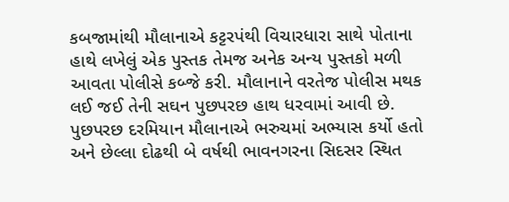કબજામાંથી મૌલાનાએ કટ્ટરપંથી વિચારધારા સાથે પોતાના હાથે લખેલું એક પુસ્તક તેમજ અનેક અન્ય પુસ્તકો મળી આવતા પોલીસે કબ્જે કરી. મૌલાનાને વરતેજ પોલીસ મથક લઈ જઈ તેની સઘન પુછપરછ હાથ ધરવામાં આવી છે. પુછપરછ દરમિયાન મૌલાનાએ ભરુચમાં અભ્યાસ કર્યો હતો અને છેલ્લા દોઢથી બે વર્ષથી ભાવનગરના સિદસર સ્થિત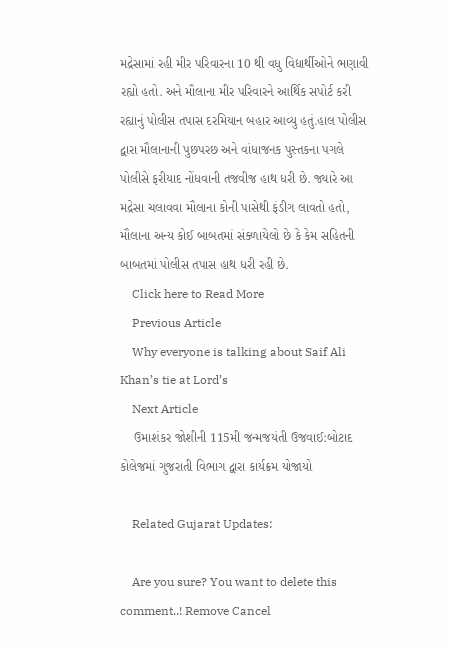મદ્રેસામાં રહી મીર પરિવારના 10 થી વધુ વિદ્યાર્થીઓને ભણાવી રહ્યો હતો. અને મૌલાના મીર પરિવારને આર્થિક સપોર્ટ કરી રહ્યાનું પોલીસ તપાસ દરમિયાન બહાર આવ્યુ હતું.હાલ પોલીસ દ્વારા મૌલાનાની પુછપરછ અને વાંધાજનક પુસ્તકના પગલે પોલીસે ફરીયાદ નોંધવાની તજવીજ હાથ ધરી છે. જ્યારે આ મદ્રેસા ચલાવવા મૌલાના કોની પાસેથી ફંડીગ લાવતો હતો, મૌલાના અન્ય કોઈ બાબતમાં સંક્ળાયેલો છે કે કેમ સહિતની બાબતમાં પોલીસ તપાસ હાથ ધરી રહી છે.
    Click here to Read More
    Previous Article
    Why everyone is talking about Saif Ali Khan’s tie at Lord’s
    Next Article
    ઉમાશંકર જોશીની 115મી જન્મજયંતી ઉજવાઈ:બોટાદ કોલેજમાં ગુજરાતી વિભાગ દ્વારા કાર્યક્રમ યોજાયો

    Related Gujarat Updates:

    Are you sure? You want to delete this comment..! Remove Cancel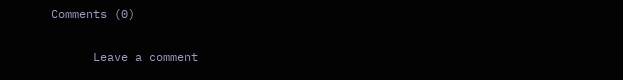Comments (0)

      Leave a comment